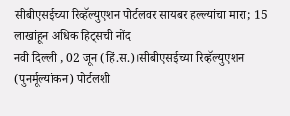सीबीएसईच्या रिव्हॅल्युएशन पोर्टलवर सायबर हल्ल्यांचा मारा; 15 लाखांहून अधिक हिट्सची नोंद
नवी दिल्ली , 02 जून (हिं.स.)।सीबीएसईच्या रिव्हॅल्युएशन (पुनर्मूल्यांकन) पोर्टलशी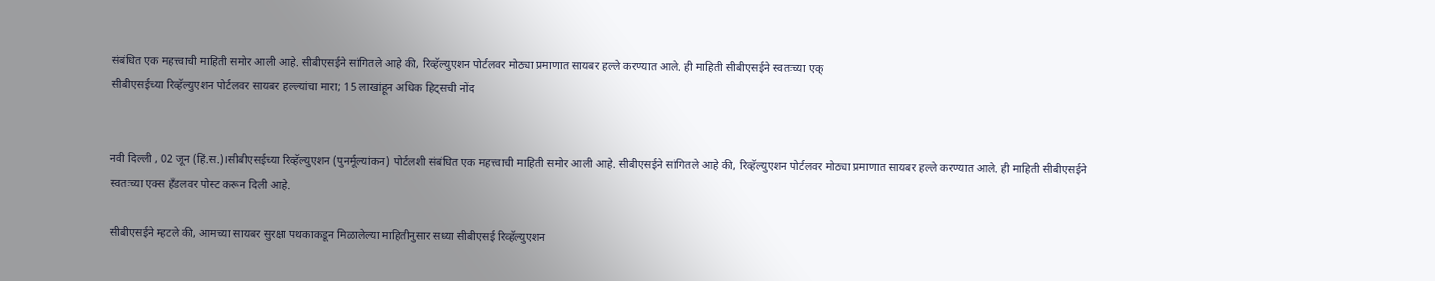संबंधित एक महत्त्वाची माहिती समोर आली आहे. सीबीएसईने सांगितले आहे की, रिव्हॅल्युएशन पोर्टलवर मोठ्या प्रमाणात सायबर हल्ले करण्यात आले. ही माहिती सीबीएसईने स्वतःच्या एक्
सीबीएसईच्या रिव्हॅल्युएशन पोर्टलवर सायबर हल्ल्यांचा मारा; 15 लाखांहून अधिक हिट्सची नोंद


नवी दिल्ली , 02 जून (हिं.स.)।सीबीएसईच्या रिव्हॅल्युएशन (पुनर्मूल्यांकन) पोर्टलशी संबंधित एक महत्त्वाची माहिती समोर आली आहे. सीबीएसईने सांगितले आहे की, रिव्हॅल्युएशन पोर्टलवर मोठ्या प्रमाणात सायबर हल्ले करण्यात आले. ही माहिती सीबीएसईने स्वतःच्या एक्स हँडलवर पोस्ट करून दिली आहे.

सीबीएसईने म्हटले की, आमच्या सायबर सुरक्षा पथकाकडून मिळालेल्या माहितीनुसार सध्या सीबीएसई रिव्हॅल्युएशन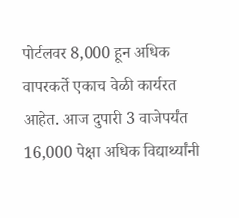पोर्टलवर 8,000 हून अधिक वापरकर्ते एकाच वेळी कार्यरत आहेत. आज दुपारी 3 वाजेपर्यंत 16,000 पेक्षा अधिक विद्यार्थ्यांनी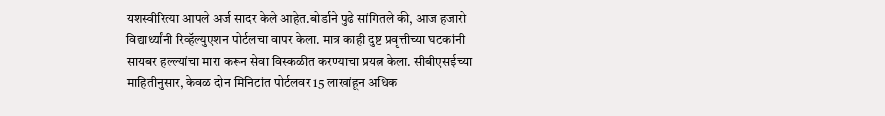यशस्वीरित्या आपले अर्ज सादर केले आहेत.बोर्डाने पुढे सांगितले की, आज हजारो विद्यार्थ्यांनी रिव्हॅल्युएशन पोर्टलचा वापर केला. मात्र काही दुष्ट प्रवृत्तीच्या घटकांनी सायबर हल्ल्यांचा मारा करून सेवा विस्कळीत करण्याचा प्रयत्न केला. सीबीएसईच्या माहितीनुसार, केवळ दोन मिनिटांत पोर्टलवर 15 लाखांहून अधिक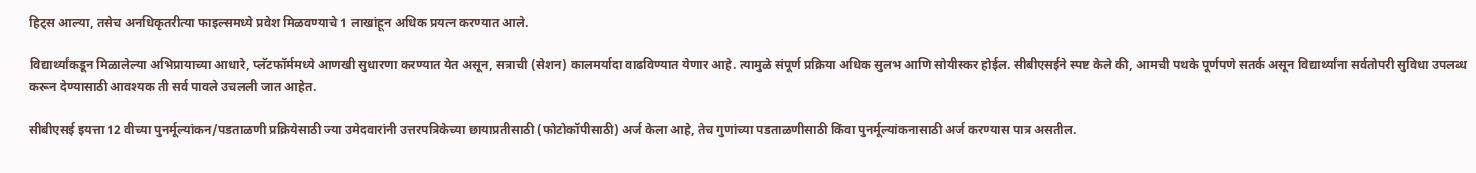हिट्स आल्या, तसेच अनधिकृतरीत्या फाइल्समध्ये प्रवेश मिळवण्याचे 1 लाखांहून अधिक प्रयत्न करण्यात आले.

विद्यार्थ्यांकडून मिळालेल्या अभिप्रायाच्या आधारे, प्लॅटफॉर्ममध्ये आणखी सुधारणा करण्यात येत असून, सत्राची (सेशन) कालमर्यादा वाढविण्यात येणार आहे. त्यामुळे संपूर्ण प्रक्रिया अधिक सुलभ आणि सोयीस्कर होईल. सीबीएसईने स्पष्ट केले की, आमची पथके पूर्णपणे सतर्क असून विद्यार्थ्यांना सर्वतोपरी सुविधा उपलब्ध करून देण्यासाठी आवश्यक ती सर्व पावले उचलली जात आहेत.

सीबीएसई इयत्ता 12 वीच्या पुनर्मूल्यांकन/पडताळणी प्रक्रियेसाठी ज्या उमेदवारांनी उत्तरपत्रिकेच्या छायाप्रतीसाठी (फोटोकॉपीसाठी) अर्ज केला आहे, तेच गुणांच्या पडताळणीसाठी किंवा पुनर्मूल्यांकनासाठी अर्ज करण्यास पात्र असतील.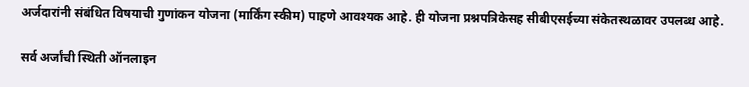अर्जदारांनी संबंधित विषयाची गुणांकन योजना (मार्किंग स्कीम) पाहणे आवश्यक आहे. ही योजना प्रश्नपत्रिकेसह सीबीएसईच्या संकेतस्थळावर उपलब्ध आहे.

सर्व अर्जांची स्थिती ऑनलाइन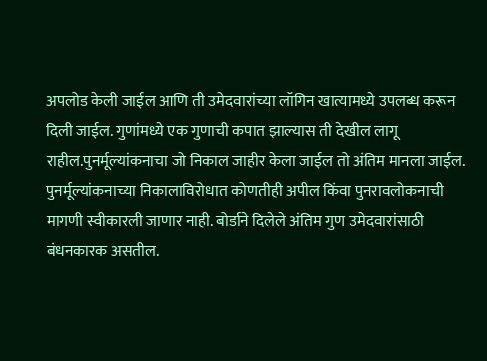अपलोड केली जाईल आणि ती उमेदवारांच्या लॉगिन खात्यामध्ये उपलब्ध करून दिली जाईल. गुणांमध्ये एक गुणाची कपात झाल्यास ती देखील लागू राहील.पुनर्मूल्यांकनाचा जो निकाल जाहीर केला जाईल तो अंतिम मानला जाईल. पुनर्मूल्यांकनाच्या निकालाविरोधात कोणतीही अपील किंवा पुनरावलोकनाची मागणी स्वीकारली जाणार नाही. बोर्डाने दिलेले अंतिम गुण उमेदवारांसाठी बंधनकारक असतील.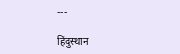---

हिंदुस्थान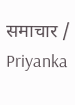समाचार / Priyanka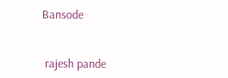Bansode


 rajesh pande